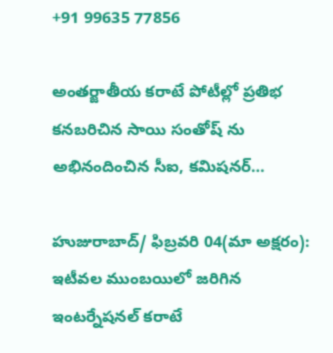+91 99635 77856

అంతర్జాతీయ కరాటే పోటీల్లో ప్రతిభ కనబరిచిన సాయి సంతోష్ ను అభినందించిన సీఐ, కమిషనర్…

హుజురాబాద్/ ఫిబ్రవరి 04(మా అక్షరం): ఇటీవల ముంబయిలో జరిగిన ఇంటర్నేషనల్ కరాటే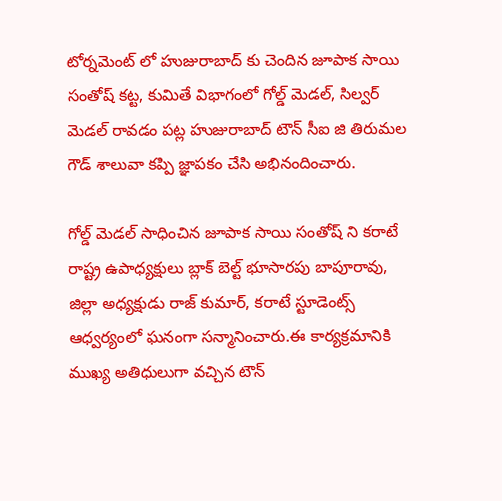టోర్నమెంట్ లో హుజురాబాద్ కు చెందిన జూపాక సాయి సంతోష్ కట్ట, కుమితే విభాగంలో గోల్డ్ మెడల్, సిల్వర్ మెడల్ రావడం పట్ల హుజురాబాద్ టౌన్ సీఐ జి తిరుమల గౌడ్ శాలువా కప్పి జ్ఞాపకం చేసి అభినందించారు.

గోల్డ్ మెడల్ సాధించిన జూపాక సాయి సంతోష్ ని కరాటే రాష్ట్ర ఉపాధ్యక్షులు బ్లాక్ బెల్ట్ భూసారపు బాపూరావు, జిల్లా అధ్యక్షుడు రాజ్ కుమార్, కరాటే స్టూడెంట్స్ ఆధ్వర్యంలో ఘనంగా సన్మానించారు.ఈ కార్యక్రమానికి ముఖ్య అతిధులుగా వచ్చిన టౌన్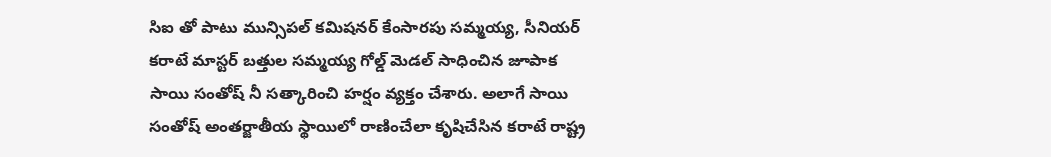సిఐ తో పాటు మున్సిపల్ కమిషనర్ కేంసారపు సమ్మయ్య, సీనియర్ కరాటే మాస్టర్ బత్తుల సమ్మయ్య గోల్డ్ మెడల్ సాధించిన జూపాక సాయి సంతోష్ నీ సత్కారించి హర్షం వ్యక్తం చేశారు. అలాగే సాయి సంతోష్ అంతర్జాతీయ స్థాయిలో రాణించేలా కృషిచేసిన కరాటే రాష్ట్ర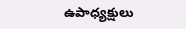ఉపాధ్యక్షులు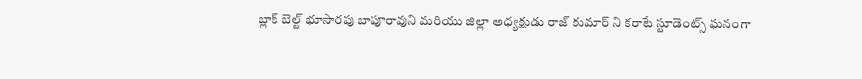బ్లాక్ బెల్ట్ భూసారపు బాపూరావుని మరియు జిల్లా అధ్యక్షుడు రాజ్ కుమార్ ని కరాటే స్టూడెంట్స్ ఘనంగా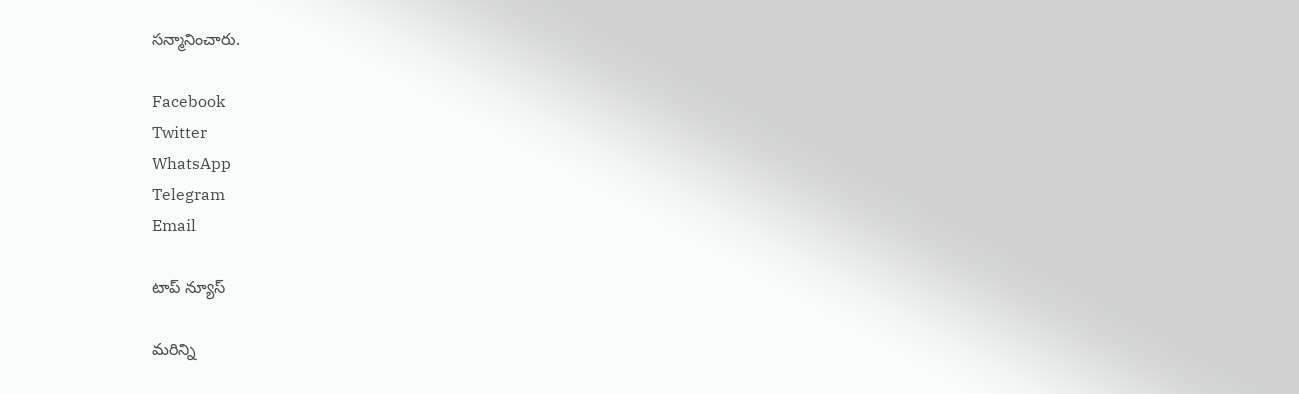సన్మానించారు.

Facebook
Twitter
WhatsApp
Telegram
Email

టాప్ న్యూస్

మరిన్ని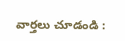వార్తలు చూడండి :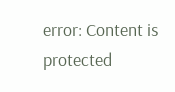error: Content is protected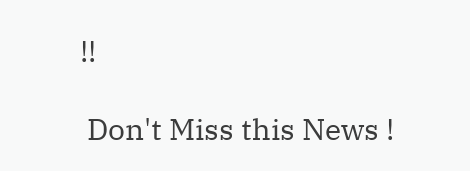!!

 Don't Miss this News !